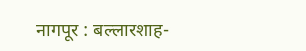नागपूर : बल्लारशाह-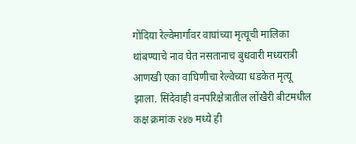गोंदिया रेल्वेमार्गावर वाघांच्या मृत्यूची मालिका थांबण्याचे नाव घेत नसतानाच बुधवारी मध्यरात्री आणखी एका वाघिणीचा रेल्वेच्या धडकेत मृत्यू झाला. सिंदेवाही वनपरिक्षेत्रातील लोंखैरी बीटमधील कक्ष क्रमांक २४७ मध्ये ही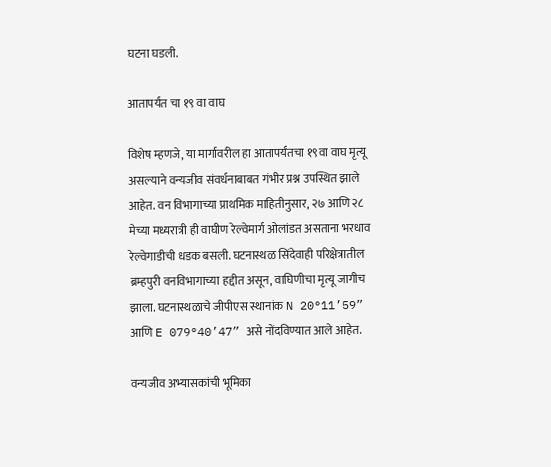घटना घडली.

आतापर्यंत चा १९ वा वाघ

विशेष म्हणजे, या मार्गावरील हा आतापर्यंतचा १९वा वाघ मृत्यू असल्याने वन्यजीव संवर्धनाबाबत गंभीर प्रश्न उपस्थित झाले आहेत. वन विभागाच्या प्राथमिक माहितीनुसार, २७ आणि २८ मेच्या मध्यरात्री ही वाघीण रेल्वेमार्ग ओलांडत असताना भरधाव रेल्वेगाडीची धडक बसली. घटनास्थळ सिंदेवाही परिक्षेत्रातील ब्रम्हपुरी वनविभागाच्या हद्दीत असून, वाघिणीचा मृत्यू जागीच झाला. घटनास्थळाचे जीपीएस स्थानांक N 20°11’59” आणि E 079°40’47” असे नोंदविण्यात आले आहेत.

वन्यजीव अभ्यासकांची भूमिका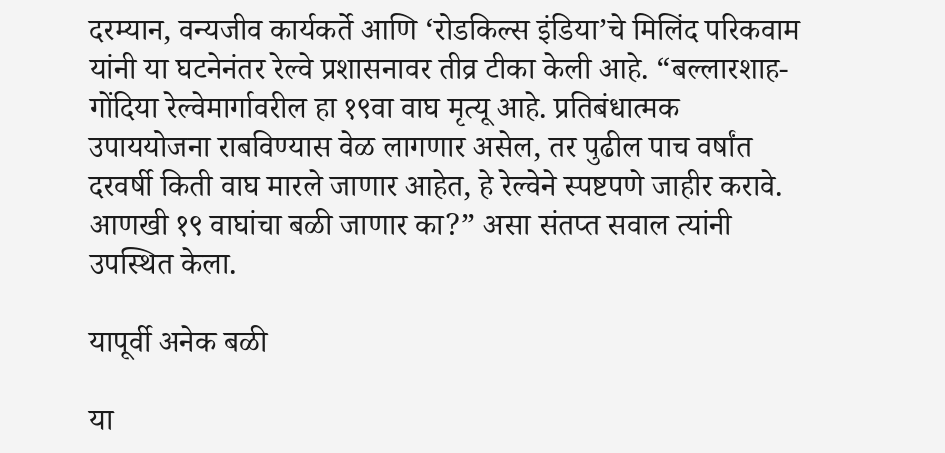दरम्यान, वन्यजीव कार्यकर्ते आणि ‘रोडकिल्स इंडिया’चे मिलिंद परिकवाम यांनी या घटनेनंतर रेल्वे प्रशासनावर तीव्र टीका केली आहे. “बल्लारशाह-गोंदिया रेल्वेमार्गावरील हा १९वा वाघ मृत्यू आहे. प्रतिबंधात्मक उपाययोजना राबविण्यास वेळ लागणार असेल, तर पुढील पाच वर्षांत दरवर्षी किती वाघ मारले जाणार आहेत, हे रेल्वेने स्पष्टपणे जाहीर करावे. आणखी १९ वाघांचा बळी जाणार का?” असा संतप्त सवाल त्यांनी उपस्थित केला.

यापूर्वी अनेक बळी

या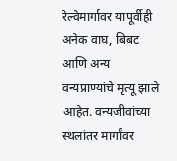रेल्वेमार्गावर यापूर्वीही अनेक वाघ, बिबट आणि अन्य वन्यप्राण्यांचे मृत्यू झाले आहेत. वन्यजीवांच्या स्थलांतर मार्गांवर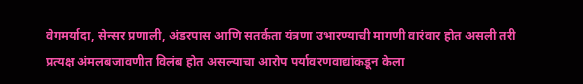वेगमर्यादा, सेन्सर प्रणाली, अंडरपास आणि सतर्कता यंत्रणा उभारण्याची मागणी वारंवार होत असली तरी प्रत्यक्ष अंमलबजावणीत विलंब होत असल्याचा आरोप पर्यावरणवाद्यांकडून केला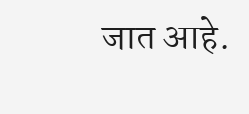जात आहे.